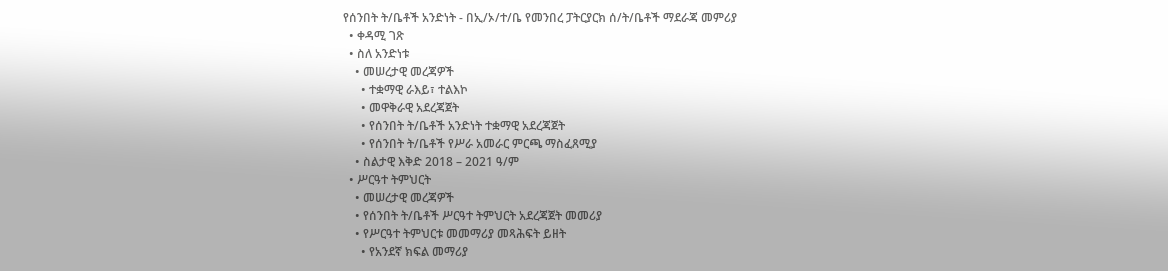የሰንበት ት/ቤቶች አንድነት - በኢ/ኦ/ተ/ቤ የመንበረ ፓትርያርክ ሰ/ት/ቤቶች ማደራጃ መምሪያ
  • ቀዳሚ ገጽ
  • ስለ አንድነቱ
    • መሠረታዊ መረጃዎች
      • ተቋማዊ ራእይ፣ ተልእኮ
      • መዋቅራዊ አደረጃጀት
      • የሰንበት ት/ቤቶች አንድነት ተቋማዊ አደረጃጀት
      • የሰንበት ት/ቤቶች የሥራ አመራር ምርጫ ማስፈጸሚያ
    • ስልታዊ እቅድ 2018 – 2021 ዓ/ም
  • ሥርዓተ ትምህርት
    • መሠረታዊ መረጃዎች
    • የሰንበት ት/ቤቶች ሥርዓተ ትምህርት አደረጃጀት መመሪያ
    • የሥርዓተ ትምህርቱ መመማሪያ መጻሕፍት ይዘት
      • የአንደኛ ክፍል መማሪያ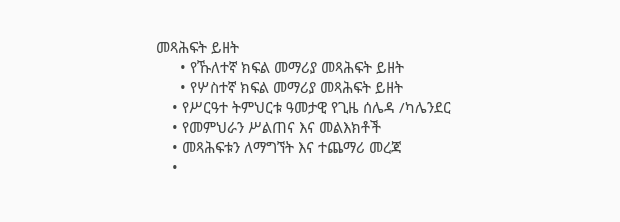መጻሕፍት ይዘት
      • የኹለተኛ ክፍል መማሪያ መጻሕፍት ይዘት
      • የሦስተኛ ክፍል መማሪያ መጻሕፍት ይዘት
    • የሥርዓተ ትምህርቱ ዓመታዊ የጊዜ ሰሌዳ /ካሌንደር
    • የመምህራን ሥልጠና እና መልእክቶች
    • መጻሕፍቱን ለማግኘት እና ተጨማሪ መረጃ
    •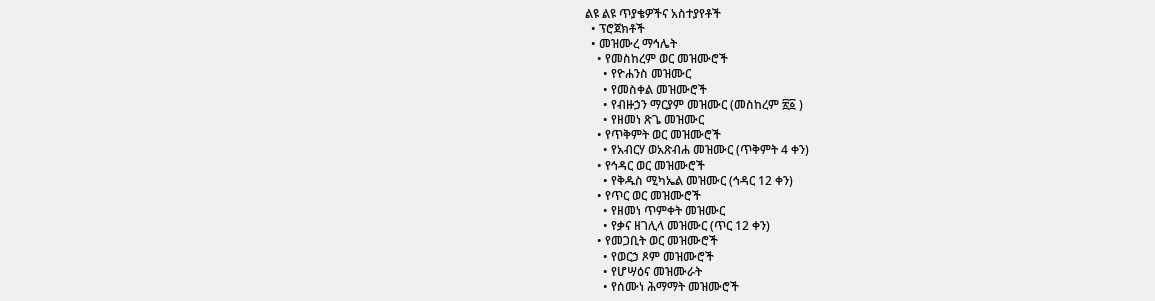ልዩ ልዩ ጥያቄዎችና አስተያየቶች
  • ፕሮጀክቶች
  • መዝሙረ ማኅሌት
    • የመስከረም ወር መዝሙሮች
      • የዮሐንስ መዝሙር
      • የመስቀል መዝሙሮች
      • የብዙኃን ማርያም መዝሙር (መስከረም ፳፩ )
      • የዘመነ ጽጌ መዝሙር
    • የጥቅምት ወር መዝሙሮች
      • የአብርሃ ወአጽብሐ መዝሙር (ጥቅምት 4 ቀን)
    • የኅዳር ወር መዝሙሮች
      • የቅዱስ ሚካኤል መዝሙር (ኅዳር 12 ቀን)
    • የጥር ወር መዝሙሮች
      • የዘመነ ጥምቀት መዝሙር
      • የቃና ዘገሊላ መዝሙር (ጥር 12 ቀን)
    • የመጋቢት ወር መዝሙሮች
      • የወርኃ ጾም መዝሙሮች
      • የሆሣዕና መዝሙራት
      • የሰሙነ ሕማማት መዝሙሮች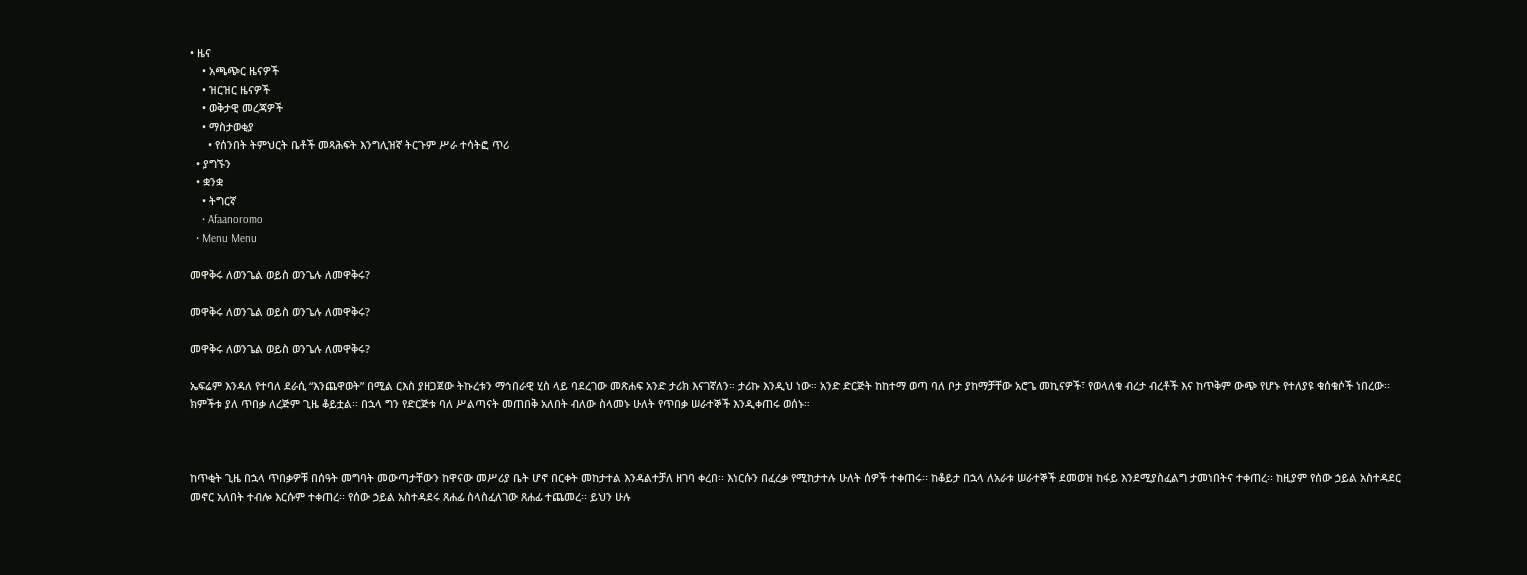• ዜና
    • አጫጭር ዜናዎች
    • ዝርዝር ዜናዎች
    • ወቅታዊ መረጃዎች
    • ማስታወቂያ
      • የሰንበት ትምህርት ቤቶች መጻሕፍት እንግሊዝኛ ትርጉም ሥራ ተሳትፎ ጥሪ
  • ያግኙን
  • ቋንቋ
    • ትግርኛ
    • Afaanoromo
  • Menu Menu

መዋቅሩ ለወንጌል ወይስ ወንጌሉ ለመዋቅሩ?

መዋቅሩ ለወንጌል ወይስ ወንጌሉ ለመዋቅሩ?

መዋቅሩ ለወንጌል ወይስ ወንጌሉ ለመዋቅሩ?

ኤፍሬም እንዳለ የተባለ ደራሲ “እንጨዋወት” በሚል ርእስ ያዘጋጀው ትኩረቱን ማኅበራዊ ሂስ ላይ ባደረገው መጽሐፍ አንድ ታሪክ እናገኛለን። ታሪኩ እንዲህ ነው። አንድ ድርጅት ከከተማ ወጣ ባለ ቦታ ያከማቻቸው አሮጌ መኪናዎች፣ የወላለቁ ብረታ ብረቶች እና ከጥቅም ውጭ የሆኑ የተለያዩ ቁሰቁሶች ነበረው፡፡ ክምችቱ ያለ ጥበቃ ለረጅም ጊዜ ቆይቷል፡፡ በኋላ ግን የድርጅቱ ባለ ሥልጣናት መጠበቅ አለበት ብለው ስላመኑ ሁለት የጥበቃ ሠራተኞች እንዲቀጠሩ ወሰኑ።



ከጥቂት ጊዜ በኋላ ጥበቃዎቹ በሰዓት መግባት መውጣታቸውን ከዋናው መሥሪያ ቤት ሆኖ በርቀት መከታተል እንዳልተቻለ ዘገባ ቀረበ፡፡ እነርሱን በፈረቃ የሚከታተሉ ሁለት ሰዎች ተቀጠሩ፡፡ ከቆይታ በኋላ ለአራቱ ሠራተኞች ደመወዝ ከፋይ እንደሚያስፈልግ ታመነበትና ተቀጠረ፡፡ ከዚያም የሰው ኃይል አስተዳደር መኖር አለበት ተብሎ እርሱም ተቀጠረ፡፡ የሰው ኃይል አስተዳደሩ ጸሐፊ ስላስፈለገው ጸሐፊ ተጨመረ፡፡ ይህን ሁሉ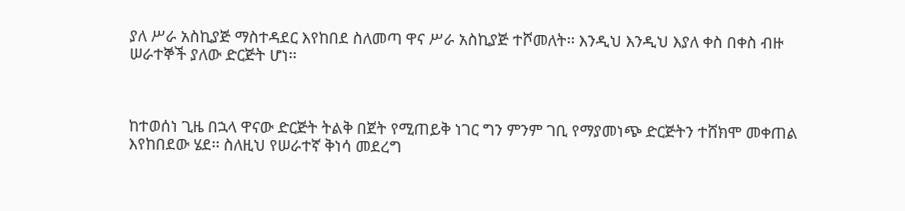ያለ ሥራ አስኪያጅ ማስተዳደር እየከበደ ስለመጣ ዋና ሥራ አስኪያጅ ተሾመለት፡፡ እንዲህ እንዲህ እያለ ቀስ በቀስ ብዙ ሠራተኞች ያለው ድርጅት ሆነ፡፡



ከተወሰነ ጊዜ በኋላ ዋናው ድርጅት ትልቅ በጀት የሚጠይቅ ነገር ግን ምንም ገቢ የማያመነጭ ድርጅትን ተሸክሞ መቀጠል እየከበደው ሄደ፡፡ ስለዚህ የሠራተኛ ቅነሳ መደረግ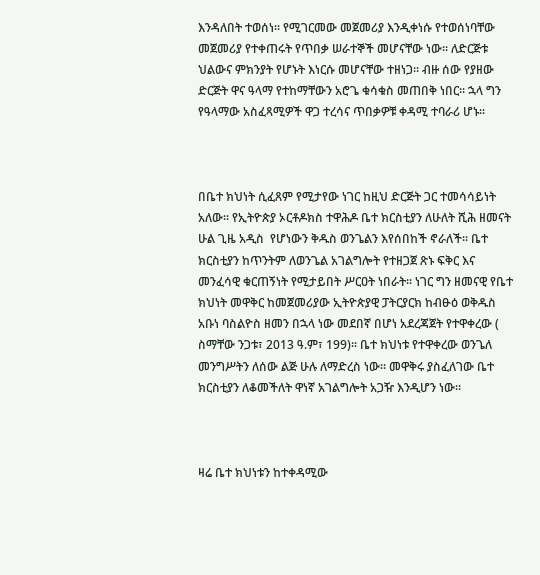እንዳለበት ተወሰነ፡፡ የሚገርመው መጀመሪያ እንዲቀነሱ የተወሰነባቸው መጀመሪያ የተቀጠሩት የጥበቃ ሠራተኞች መሆናቸው ነው፡፡ ለድርጅቱ ህልውና ምክንያት የሆኑት እነርሱ መሆናቸው ተዘነጋ፡፡ ብዙ ሰው የያዘው ድርጅት ዋና ዓላማ የተከማቸውን አሮጌ ቁሳቁስ መጠበቅ ነበር፡፡ ኋላ ግን የዓላማው አስፈጻሚዎች ዋጋ ተረሳና ጥበቃዎቹ ቀዳሚ ተባራሪ ሆኑ፡፡



በቤተ ክህነት ሲፈጸም የሚታየው ነገር ከዚህ ድርጅት ጋር ተመሳሳይነት አለው፡፡ የኢትዮጵያ ኦርቶዶክስ ተዋሕዶ ቤተ ክርስቲያን ለሁለት ሺሕ ዘመናት ሁል ጊዜ አዲስ  የሆነውን ቅዱስ ወንጌልን እየሰበከች ኖራለች፡፡ ቤተ ክርስቲያን ከጥንትም ለወንጌል አገልግሎት የተዘጋጀ ጽኑ ፍቅር እና መንፈሳዊ ቁርጠኝነት የሚታይበት ሥርዐት ነበራት፡፡ ነገር ግን ዘመናዊ የቤተ ክህነት መዋቅር ከመጀመሪያው ኢትዮጵያዊ ፓትርያርክ ከብፁዕ ወቅዱስ አቡነ ባስልዮስ ዘመን በኋላ ነው መደበኛ በሆነ አደረጃጀት የተዋቀረው ( ስማቸው ንጋቱ፣ 2013 ዓ.ም፣ 199)፡፡ ቤተ ክህነቱ የተዋቀረው ወንጌለ መንግሥትን ለሰው ልጅ ሁሉ ለማድረስ ነው፡፡ መዋቅሩ ያስፈለገው ቤተ ክርስቲያን ለቆመችለት ዋነኛ አገልግሎት አጋዥ እንዲሆን ነው።



ዛሬ ቤተ ክህነቱን ከተቀዳሚው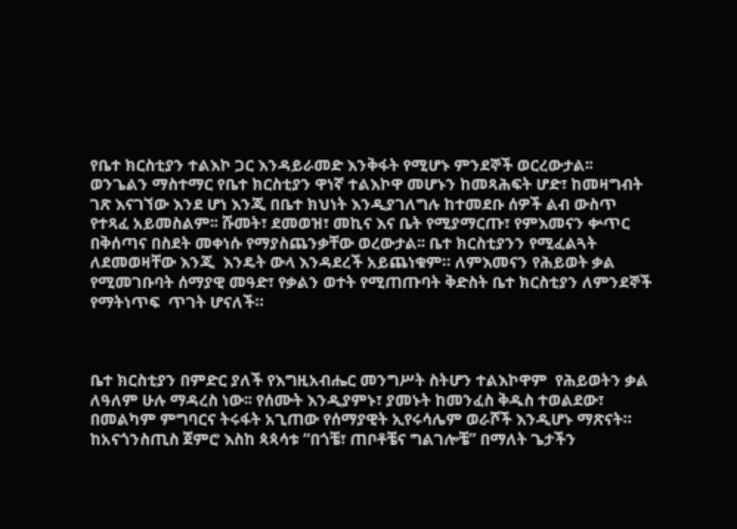የቤተ ክርስቲያን ተልእኮ ጋር እንዳይራመድ እንቅፋት የሚሆኑ ምንደኞች ወርረውታል፡፡ ወንጌልን ማስተማር የቤተ ክርስቲያን ዋነኛ ተልእኮዋ መሆኑን ከመጻሕፍት ሆድ፣ ከመዛግብት ገጽ እናገኘው እንደ ሆነ እንጂ በቤተ ክህነት እንዲያገለግሉ ከተመደቡ ሰዎች ልብ ውስጥ የተጻፈ አይመስልም፡፡ ሹመት፣ ደመወዝ፣ መኪና እና ቤት የሚያማርጡ፣ የምእመናን ቍጥር በቅሰጣና በስደት መቀነሱ የማያስጨንቃቸው ወረውታል፡፡ ቤተ ክርስቲያንን የሚፈልጓት ለደመወዛቸው እንጂ  እንዴት ውላ እንዳደረች አይጨነቁም። ለምእመናን የሕይወት ቃል የሚመገቡባት ሰማያዊ መዓድ፣ የቃልን ወተት የሚጠጡባት ቅድስት ቤተ ክርስቲያን ለምንደኞች የማትነጥፍ  ጥገት ሆናለች።



ቤተ ክርስቲያን በምድር ያለች የእግዚአብሔር መንግሥት ስትሆን ተልእኮዋም  የሕይወትን ቃል ለዓለም ሁሉ ማዳረስ ነው፡፡ የሰሙት እንዲያምኑ፣ ያመኑት ከመንፈስ ቅዱስ ተወልደው፣ በመልካም ምግባርና ትሩፋት አጊጠው የሰማያዊት ኢየሩሳሌም ወራሾች እንዲሆኑ ማጽናት። ከአናጎንስጢስ ጀምሮ እስከ ጳጳሳቱ “በጎቼ፣ ጠቦቶቼና ግልገሎቼ” በማለት ጌታችን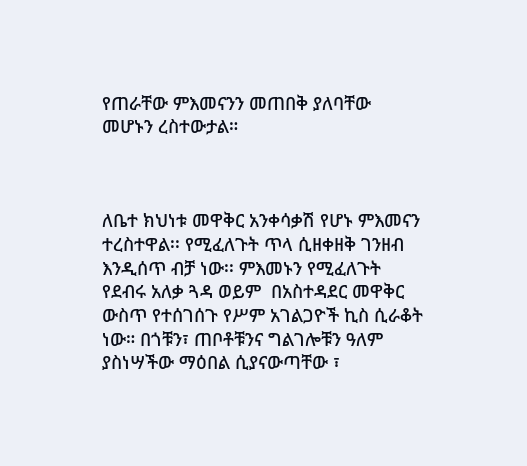የጠራቸው ምእመናንን መጠበቅ ያለባቸው መሆኑን ረስተውታል።



ለቤተ ክህነቱ መዋቅር አንቀሳቃሽ የሆኑ ምእመናን ተረስተዋል፡፡ የሚፈለጉት ጥላ ሲዘቀዘቅ ገንዘብ እንዲሰጥ ብቻ ነው፡፡ ምእመኑን የሚፈለጉት የደብሩ አለቃ ጓዳ ወይም  በአስተዳደር መዋቅር ውስጥ የተሰገሰጉ የሥም አገልጋዮች ኪስ ሲራቆት ነው። በጎቹን፣ ጠቦቶቹንና ግልገሎቹን ዓለም ያስነሣችው ማዕበል ሲያናውጣቸው ፣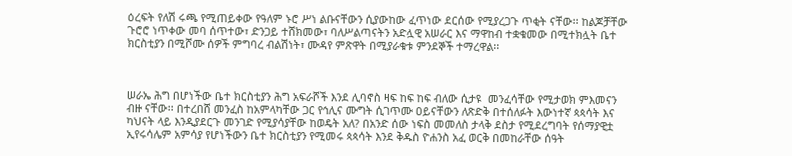ዕረፍት የለሽ ሩጫ የሚጠይቀው የዓለም ኑሮ ሥነ ልቡናቸውን ሲያውከው ፈጥነው ደርሰው የሚያረጋጉ ጥቂት ናቸው፡፡ ከልጆቻቸው ጉሮሮ ነጥቀው መባ ሰጥተው፣ ድንጋይ ተሸክመው፣ ባለሥልጣናትን አድሏዊ አሠራር እና ማዋከብ ተቋቁመው በሚተክሏት ቤተ ክርስቲያን በሚሾሙ ሰዎች ምግባረ ብልሽነት፣ ሙዳየ ምጽዋት በሚያራቁቱ ምንደኞች ተማረዋል፡፡



ሠራኤ ሕግ በሆነችው ቤተ ክርስቲያን ሕግ አፍራሾች እንደ ሊባኖስ ዛፍ ከፍ ከፍ ብለው ሲታዩ  መንፈሳቸው የሚታወክ ምእመናን ብዙ ናቸው፡፡ በተረበሸ መንፈስ ከአምላካቸው ጋር የኅሊና ሙግት ሲገጥሙ ዐይናቸውን ለጽድቅ በተሰለፉት እውነተኛ ጳጳሳት እና ካህናት ላይ እንዲያደርጉ መንገድ የሚያሳያቸው ከወዴት አለ? በአንድ ሰው ነፍስ መመለስ ታላቅ ደስታ የሚደረግባት የሰማያዊቷ ኢየሩሳሌም አምሳያ የሆነችውን ቤተ ክርስቲያን የሚመሩ ጳጳሳት እንደ ቅዱስ ዮሐንስ አፈ ወርቅ በመከራቸው ሰዓት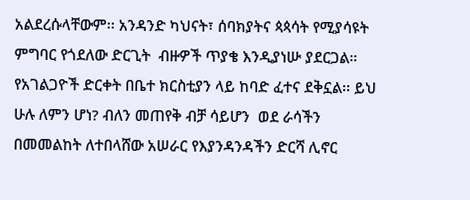አልደረሱላቸውም፡፡ አንዳንድ ካህናት፣ ሰባክያትና ጳጳሳት የሚያሳዩት ምግባር የጎደለው ድርጊት  ብዙዎች ጥያቄ እንዲያነሡ ያደርጋል። የአገልጋዮች ድርቀት በቤተ ክርስቲያን ላይ ከባድ ፈተና ደቅኗል፡፡ ይህ ሁሉ ለምን ሆነ? ብለን መጠየቅ ብቻ ሳይሆን  ወደ ራሳችን በመመልከት ለተበላሸው አሠራር የእያንዳንዳችን ድርሻ ሊኖር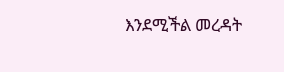እንደሚችል መረዳት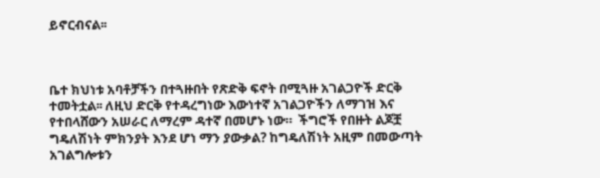ይኖርብናል፡፡



ቤተ ክህነቱ አባቶቻችን በተጓዙበት የጽድቅ ፍኖት በሚጓዙ አገልጋዮች ድርቅ ተመትቷል፡፡ ለዚህ ድርቅ የተዳረግነው እውነተኛ አገልጋዮችን ለማገዝ እና የተበላሸውን አሠራር ለማረም ዳተኛ በመሆኑ ነው።  ችግሮች የበዙት ልጆቿ ግዴለሽነት ምክንያት እንደ ሆነ ማን ያውቃል? ከግዴለሽነት አዚም በመውጣት አገልግሎቱን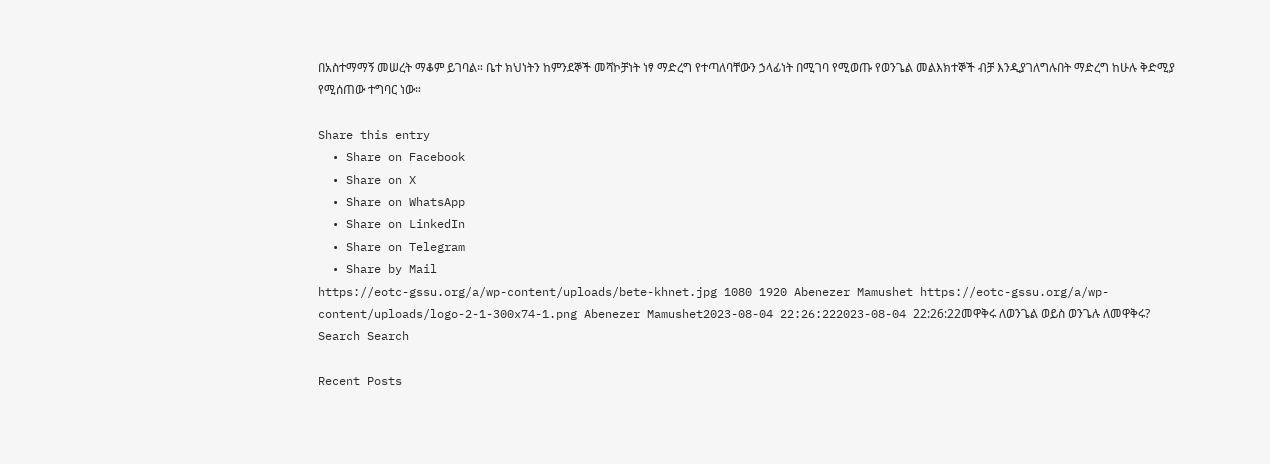በአስተማማኝ መሠረት ማቆም ይገባል። ቤተ ክህነትን ከምንደኞች መሻኮቻነት ነፃ ማድረግ የተጣለባቸውን ኃላፊነት በሚገባ የሚወጡ የወንጌል መልእክተኞች ብቻ እንዲያገለግሉበት ማድረግ ከሁሉ ቅድሚያ የሚሰጠው ተግባር ነው።

Share this entry
  • Share on Facebook
  • Share on X
  • Share on WhatsApp
  • Share on LinkedIn
  • Share on Telegram
  • Share by Mail
https://eotc-gssu.org/a/wp-content/uploads/bete-khnet.jpg 1080 1920 Abenezer Mamushet https://eotc-gssu.org/a/wp-content/uploads/logo-2-1-300x74-1.png Abenezer Mamushet2023-08-04 22:26:222023-08-04 22:26:22መዋቅሩ ለወንጌል ወይስ ወንጌሉ ለመዋቅሩ?
Search Search

Recent Posts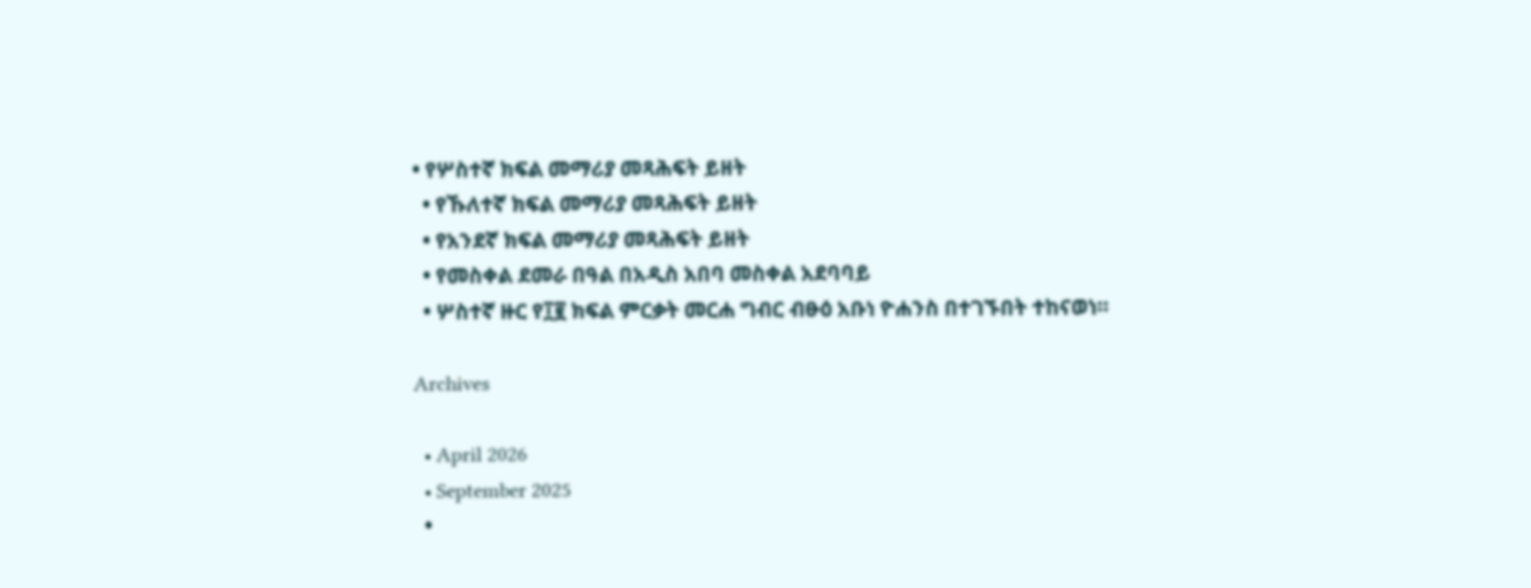• የሦስተኛ ክፍል መማሪያ መጻሕፍት ይዘት
  • የኹለተኛ ክፍል መማሪያ መጻሕፍት ይዘት
  • የአንደኛ ክፍል መማሪያ መጻሕፍት ይዘት
  • የመስቀል ደመራ በዓል በአዲስ አበባ መስቀል አደባባይ
  • ሦስተኛ ዙር የ፲፪ ክፍል ምርቃት መርሐ ግብር ብፁዕ አቡነ ዮሐንስ በተገኙበት ተከናወነ።

Archives

  • April 2026
  • September 2025
  •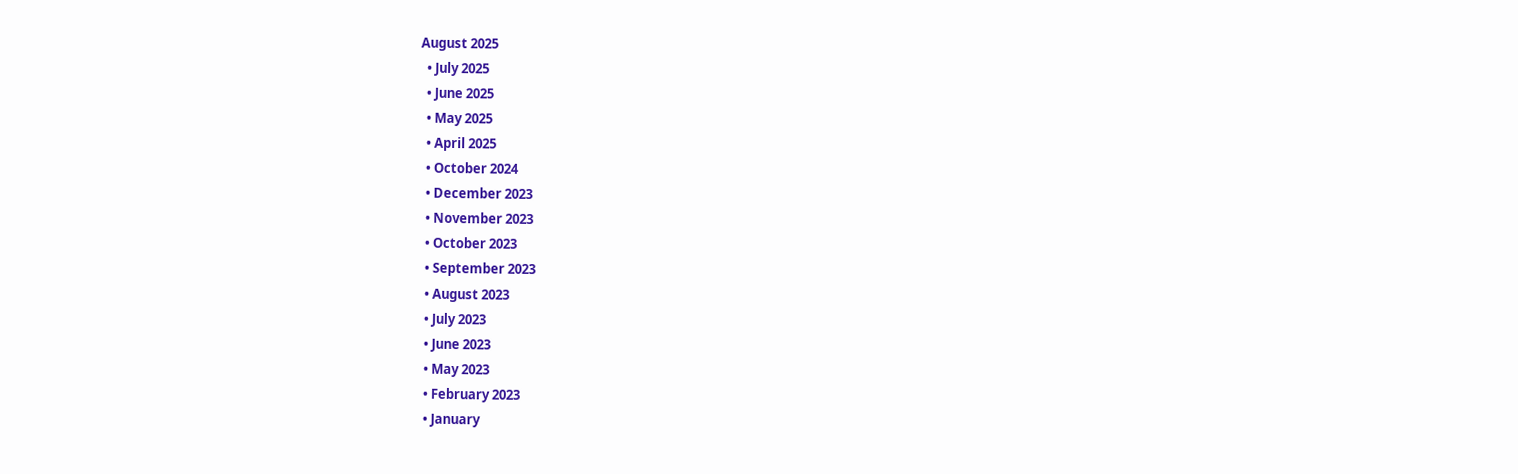August 2025
  • July 2025
  • June 2025
  • May 2025
  • April 2025
  • October 2024
  • December 2023
  • November 2023
  • October 2023
  • September 2023
  • August 2023
  • July 2023
  • June 2023
  • May 2023
  • February 2023
  • January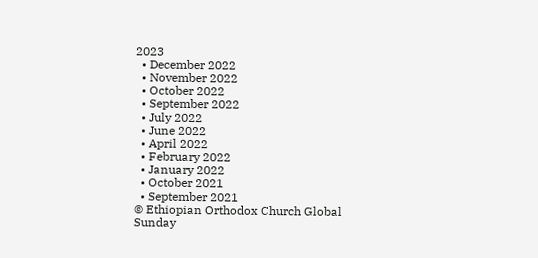2023
  • December 2022
  • November 2022
  • October 2022
  • September 2022
  • July 2022
  • June 2022
  • April 2022
  • February 2022
  • January 2022
  • October 2021
  • September 2021
© Ethiopian Orthodox Church Global Sunday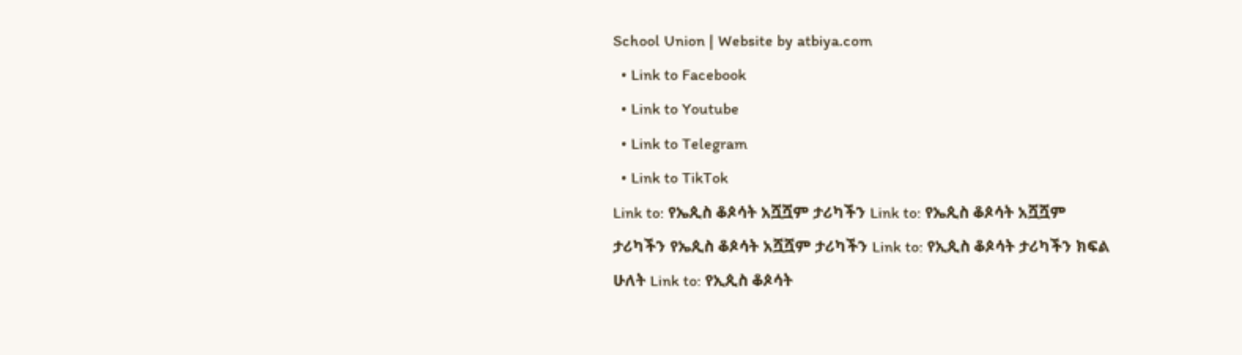School Union | Website by atbiya.com
  • Link to Facebook
  • Link to Youtube
  • Link to Telegram
  • Link to TikTok
Link to: የኤጲስ ቆጶሳት አሿሿም ታሪካችን Link to: የኤጲስ ቆጶሳት አሿሿም ታሪካችን የኤጲስ ቆጶሳት አሿሿም ታሪካችን Link to: የኢጲስ ቆጶሳት ታሪካችን ክፍል ሁለት Link to: የኢጲስ ቆጶሳት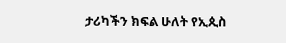ታሪካችን ክፍል ሁለት የኢጲስ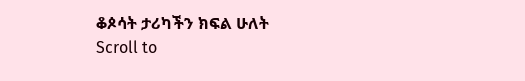ቆጶሳት ታሪካችን ክፍል ሁለት
Scroll to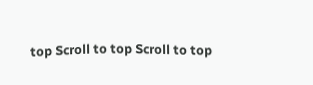top Scroll to top Scroll to top